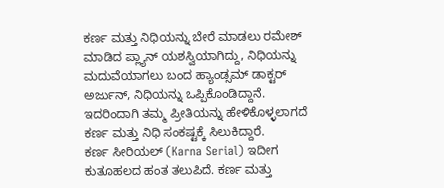ಕರ್ಣ ಮತ್ತು ನಿಧಿಯನ್ನು ಬೇರೆ ಮಾಡಲು ರಮೇಶ್ ಮಾಡಿದ ಪ್ಲ್ಯಾನ್ ಯಶಸ್ವಿಯಾಗಿದ್ದು, ನಿಧಿಯನ್ನು ಮದುವೆಯಾಗಲು ಬಂದ ಹ್ಯಾಂಡ್ಸಮ್ ಡಾಕ್ಟರ್ ಅರ್ಜುನ್, ನಿಧಿಯನ್ನು ಒಪ್ಪಿಕೊಂಡಿದ್ದಾನೆ. ಇದರಿಂದಾಗಿ ತಮ್ಮ ಪ್ರೀತಿಯನ್ನು ಹೇಳಿಕೊಳ್ಳಲಾಗದೆ ಕರ್ಣ ಮತ್ತು ನಿಧಿ ಸಂಕಷ್ಟಕ್ಕೆ ಸಿಲುಕಿದ್ದಾರೆ.
ಕರ್ಣ ಸೀರಿಯಲ್ (Karna Serial) ಇದೀಗ ಕುತೂಹಲದ ಹಂತ ತಲುಪಿದೆ. ಕರ್ಣ ಮತ್ತು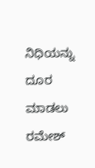ನಿಧಿಯನ್ನು ದೂರ ಮಾಡಲು ರಮೇಶ್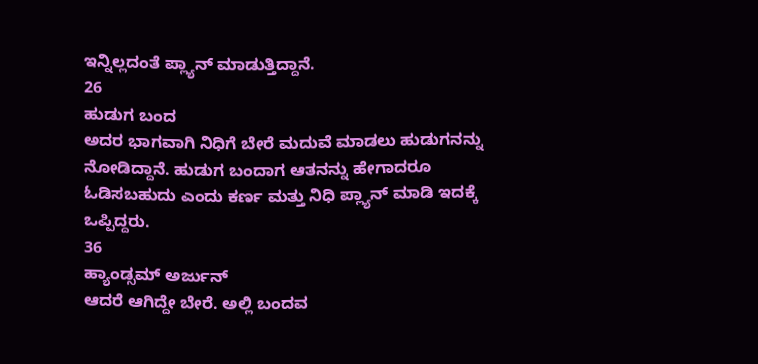ಇನ್ನಿಲ್ಲದಂತೆ ಪ್ಲ್ಯಾನ್ ಮಾಡುತ್ತಿದ್ದಾನೆ.
26
ಹುಡುಗ ಬಂದ
ಅದರ ಭಾಗವಾಗಿ ನಿಧಿಗೆ ಬೇರೆ ಮದುವೆ ಮಾಡಲು ಹುಡುಗನನ್ನು ನೋಡಿದ್ದಾನೆ. ಹುಡುಗ ಬಂದಾಗ ಆತನನ್ನು ಹೇಗಾದರೂ ಓಡಿಸಬಹುದು ಎಂದು ಕರ್ಣ ಮತ್ತು ನಿಧಿ ಪ್ಲ್ಯಾನ್ ಮಾಡಿ ಇದಕ್ಕೆ ಒಪ್ಪಿದ್ದರು.
36
ಹ್ಯಾಂಡ್ಸಮ್ ಅರ್ಜುನ್
ಆದರೆ ಆಗಿದ್ದೇ ಬೇರೆ. ಅಲ್ಲಿ ಬಂದವ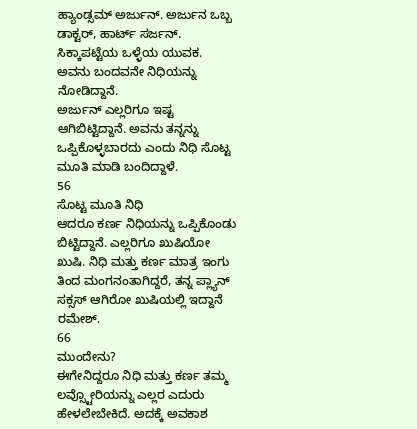ಹ್ಯಾಂಡ್ಸಮ್ ಅರ್ಜುನ್. ಅರ್ಜುನ ಒಬ್ಬ ಡಾಕ್ಟರ್, ಹಾರ್ಟ್ ಸರ್ಜನ್. ಸಿಕ್ಕಾಪಟ್ಟೆಯ ಒಳ್ಳೆಯ ಯುವಕ. ಅವನು ಬಂದವನೇ ನಿಧಿಯನ್ನು ನೋಡಿದ್ದಾನೆ.
ಅರ್ಜುನ್ ಎಲ್ಲರಿಗೂ ಇಷ್ಟ ಆಗಿಬಿಟ್ಟಿದ್ದಾನೆ. ಅವನು ತನ್ನನ್ನು ಒಪ್ಪಿಕೊಳ್ಳಬಾರದು ಎಂದು ನಿಧಿ ಸೊಟ್ಟ ಮೂತಿ ಮಾಡಿ ಬಂದಿದ್ದಾಳೆ.
56
ಸೊಟ್ಟ ಮೂತಿ ನಿಧಿ
ಆದರೂ ಕರ್ಣ ನಿಧಿಯನ್ನು ಒಪ್ಪಿಕೊಂಡು ಬಿಟ್ಟಿದ್ದಾನೆ. ಎಲ್ಲರಿಗೂ ಖುಷಿಯೋ ಖುಷಿ. ನಿಧಿ ಮತ್ತು ಕರ್ಣ ಮಾತ್ರ ಇಂಗು ತಿಂದ ಮಂಗನಂತಾಗಿದ್ದರೆ, ತನ್ನ ಪ್ಲ್ಯಾನ್ ಸಕ್ಸಸ್ ಆಗಿರೋ ಖುಷಿಯಲ್ಲಿ ಇದ್ದಾನೆ ರಮೇಶ್.
66
ಮುಂದೇನು?
ಈಗೇನಿದ್ದರೂ ನಿಧಿ ಮತ್ತು ಕರ್ಣ ತಮ್ಮ ಲವ್ಸ್ಟೋರಿಯನ್ನು ಎಲ್ಲರ ಎದುರು ಹೇಳಲೇಬೇಕಿದೆ. ಅದಕ್ಕೆ ಅವಕಾಶ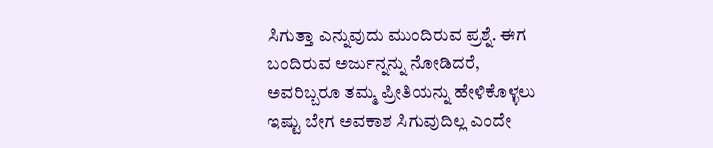ಸಿಗುತ್ತಾ ಎನ್ನುವುದು ಮುಂದಿರುವ ಪ್ರಶ್ನೆ. ಈಗ ಬಂದಿರುವ ಅರ್ಜುನ್ನನ್ನು ನೋಡಿದರೆ, ಅವರಿಬ್ಬರೂ ತಮ್ಮ ಪ್ರೀತಿಯನ್ನು ಹೇಳಿಕೊಳ್ಳಲು ಇಷ್ಟು ಬೇಗ ಅವಕಾಶ ಸಿಗುವುದಿಲ್ಲ ಎಂದೇ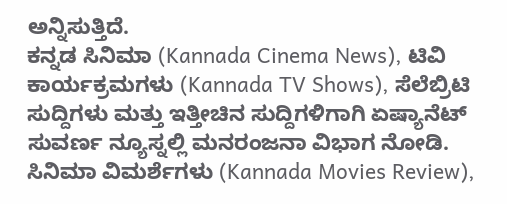ಅನ್ನಿಸುತ್ತಿದೆ.
ಕನ್ನಡ ಸಿನಿಮಾ (Kannada Cinema News), ಟಿವಿ ಕಾರ್ಯಕ್ರಮಗಳು (Kannada TV Shows), ಸೆಲೆಬ್ರಿಟಿ ಸುದ್ದಿಗಳು ಮತ್ತು ಇತ್ತೀಚಿನ ಸುದ್ದಿಗಳಿಗಾಗಿ ಏಷ್ಯಾನೆಟ್ ಸುವರ್ಣ ನ್ಯೂಸ್ನಲ್ಲಿ ಮನರಂಜನಾ ವಿಭಾಗ ನೋಡಿ. ಸಿನಿಮಾ ವಿಮರ್ಶೆಗಳು (Kannada Movies Review),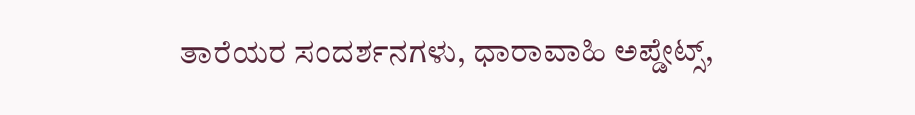ತಾರೆಯರ ಸಂದರ್ಶನಗಳು, ಧಾರಾವಾಹಿ ಅಪ್ಡೇಟ್ಸ್,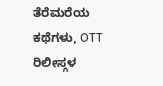ತೆರೆಮರೆಯ ಕಥೆಗಳು, OTT ರಿಲೀಸ್ಗಳ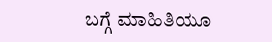ಬಗ್ಗೆ ಮಾಹಿತಿಯೂ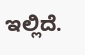ಇಲ್ಲಿದೆ.